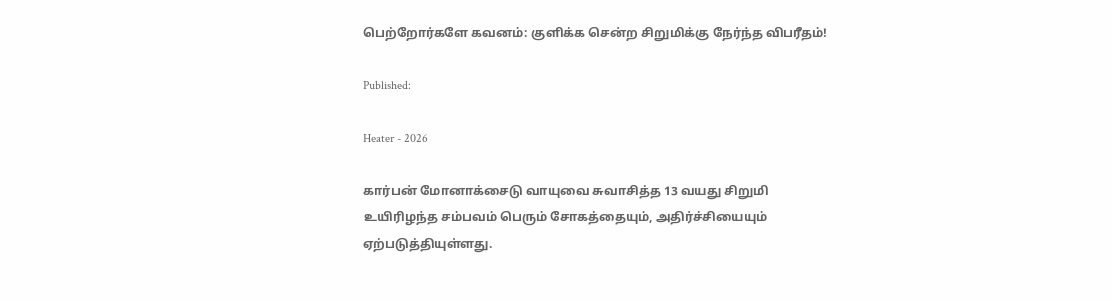பெற்றோர்களே கவனம்: குளிக்க சென்ற சிறுமிக்கு நேர்ந்த விபரீதம்!

Published:

Heater - 2026

கார்பன் மோனாக்சைடு வாயுவை சுவாசித்த 13 வயது சிறுமி உயிரிழந்த சம்பவம் பெரும் சோகத்தையும், அதிர்ச்சியையும் ஏற்படுத்தியுள்ளது.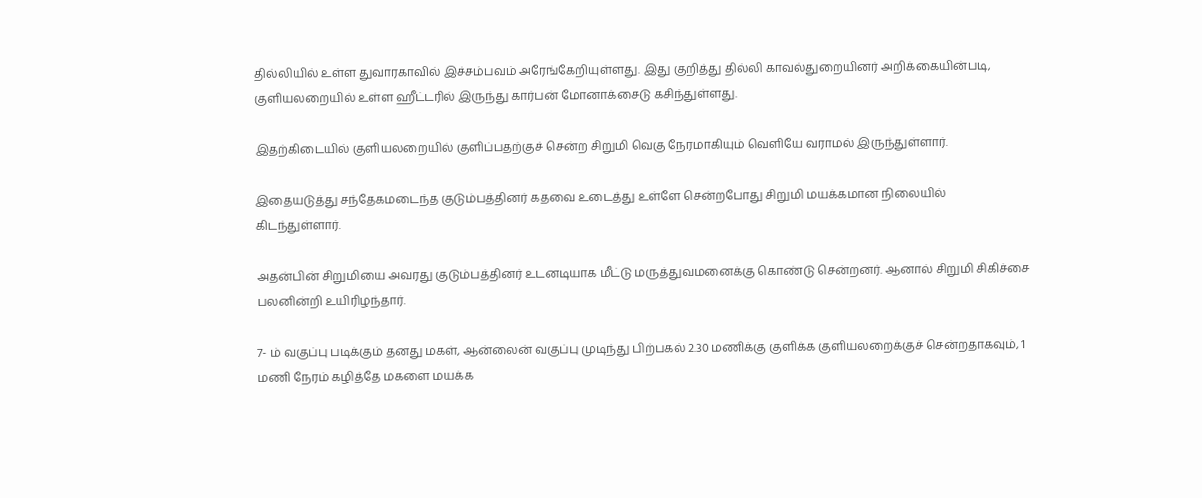தில்லியில் உள்ள துவாரகாவில் இச்சம்பவம் அரேங்கேறியுள்ளது. இது குறித்து தில்லி காவல்துறையினர் அறிக்கையின்படி, குளியலறையில் உள்ள ஹீட்டரில் இருந்து கார்பன் மோனாக்சைடு கசிந்துள்ளது.

இதற்கிடையில் குளியலறையில் குளிப்பதற்குச் சென்ற சிறுமி வெகு நேரமாகியும் வெளியே வராமல் இருந்துள்ளார்.

இதையடுத்து சந்தேகமடைந்த குடும்பத்தினர் கதவை உடைத்து உள்ளே சென்றபோது சிறுமி மயக்கமான நிலையில் கிடந்துள்ளார்.

அதன்பின் சிறுமியை அவரது குடும்பத்தினர் உடனடியாக மீட்டு மருத்துவமனைக்கு கொண்டு சென்றனர். ஆனால் சிறுமி சிகிச்சை பலனின்றி உயிரிழந்தார்.

7- ம் வகுப்பு படிக்கும் தனது மகள், ஆன்லைன் வகுப்பு முடிந்து பிற்பகல் 2.30 மணிக்கு குளிக்க குளியலறைக்குச் சென்றதாகவும், 1 மணி நேரம் கழித்தே மகளை மயக்க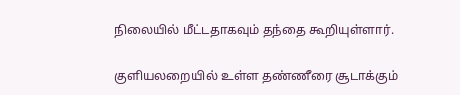நிலையில் மீட்டதாகவும் தந்தை கூறியுள்ளார்.

குளியலறையில் உள்ள தண்ணீரை சூடாக்கும்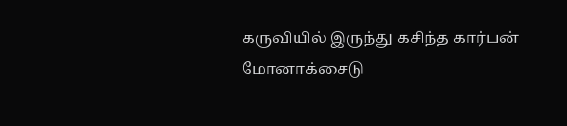கருவியில் இருந்து கசிந்த கார்பன் மோனாக்சைடு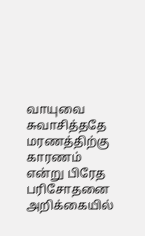வாயுவை சுவாசித்ததே மரணத்திற்கு காரணம் என்று பிரேத பரிசோதனை அறிக்கையில்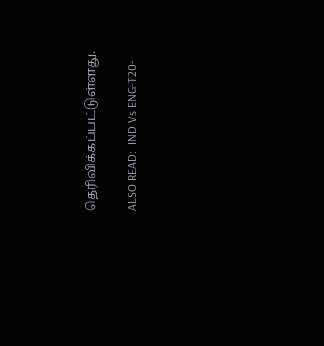தெரிவிக்கப்பட்டுள்ளது.

ALSO READ:  IND Vs ENG-T20-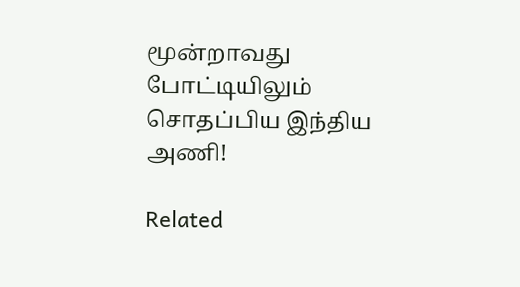மூன்றாவது போட்டியிலும் சொதப்பிய இந்திய அணி!

Related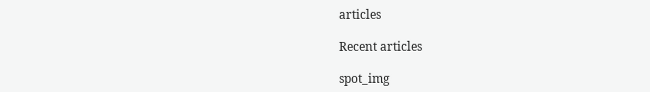articles

Recent articles

spot_img